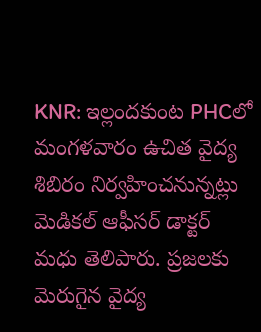KNR: ఇల్లందకుంట PHCలో మంగళవారం ఉచిత వైద్య శిబిరం నిర్వహించనున్నట్లు మెడికల్ ఆఫీసర్ డాక్టర్ మధు తెలిపారు. ప్రజలకు మెరుగైన వైద్య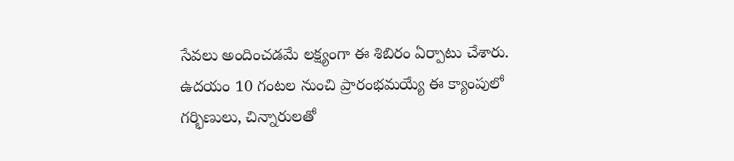సేవలు అందించడమే లక్ష్యంగా ఈ శిబిరం ఏర్పాటు చేశారు. ఉదయం 10 గంటల నుంచి ప్రారంభమయ్యే ఈ క్యాంపులో గర్భిణులు, చిన్నారులతో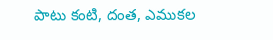పాటు కంటి, దంత, ఎముకల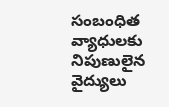సంబంధిత వ్యాధులకు నిపుణులైన వైద్యులు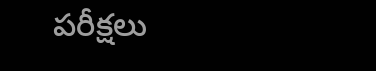పరీక్షలు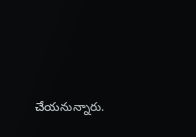చేయనున్నారు.